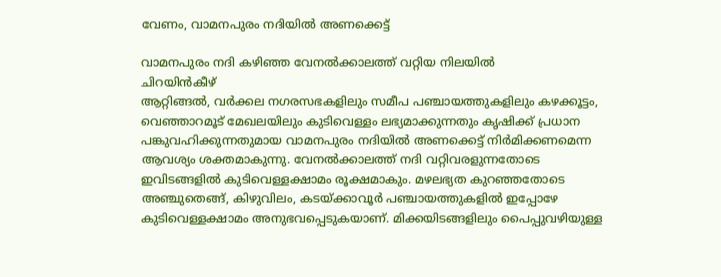വേണം, വാമനപുരം നദിയിൽ അണക്കെട്ട്

വാമനപുരം നദി കഴിഞ്ഞ വേനൽക്കാലത്ത് വറ്റിയ നിലയിൽ
ചിറയിൻകീഴ്
ആറ്റിങ്ങൽ, വർക്കല നഗരസഭകളിലും സമീപ പഞ്ചായത്തുകളിലും കഴക്കൂട്ടം, വെഞ്ഞാറമൂട് മേഖലയിലും കുടിവെള്ളം ലഭ്യമാക്കുന്നതും കൃഷിക്ക് പ്രധാന പങ്കുവഹിക്കുന്നതുമായ വാമനപുരം നദിയിൽ അണക്കെട്ട് നിർമിക്കണമെന്ന ആവശ്യം ശക്തമാകുന്നു. വേനൽക്കാലത്ത് നദി വറ്റിവരളുന്നതോടെ ഇവിടങ്ങളിൽ കുടിവെള്ളക്ഷാമം രൂക്ഷമാകും. മഴലഭ്യത കുറഞ്ഞതോടെ അഞ്ചുതെങ്ങ്, കിഴുവിലം, കടയ്ക്കാവൂർ പഞ്ചായത്തുകളിൽ ഇപ്പോഴേ കുടിവെള്ളക്ഷാമം അനുഭവപ്പെടുകയാണ്. മിക്കയിടങ്ങളിലും പൈപ്പുവഴിയുള്ള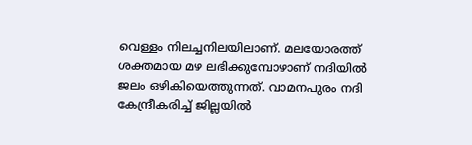വെള്ളം നിലച്ചനിലയിലാണ്. മലയോരത്ത് ശക്തമായ മഴ ലഭിക്കുമ്പോഴാണ് നദിയിൽ ജലം ഒഴികിയെത്തുന്നത്. വാമനപുരം നദി കേന്ദ്രീകരിച്ച് ജില്ലയിൽ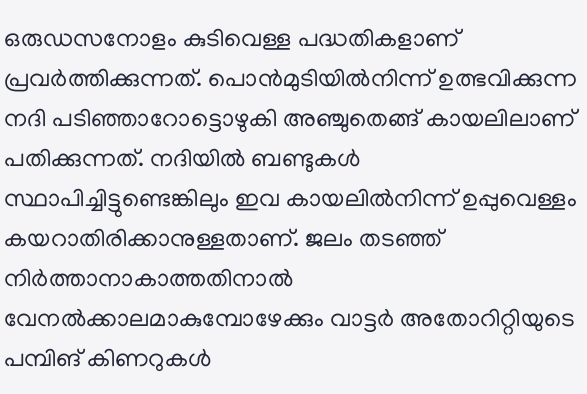ഒരുഡസനോളം കുടിവെള്ള പദ്ധതികളാണ് പ്രവർത്തിക്കുന്നത്. പൊൻമുടിയിൽനിന്ന് ഉത്ഭവിക്കുന്ന നദി പടിഞ്ഞാറോട്ടൊഴുകി അഞ്ചുതെങ്ങ് കായലിലാണ് പതിക്കുന്നത്. നദിയിൽ ബണ്ടുകൾ സ്ഥാപിച്ചിട്ടുണ്ടെങ്കിലും ഇവ കായലിൽനിന്ന് ഉപ്പുവെള്ളം കയറാതിരിക്കാനുള്ളതാണ്. ജലം തടഞ്ഞ് നിർത്താനാകാത്തതിനാൽ വേനൽക്കാലമാകുമ്പോഴേക്കും വാട്ടർ അതോറിറ്റിയുടെ പമ്പിങ് കിണറുകൾ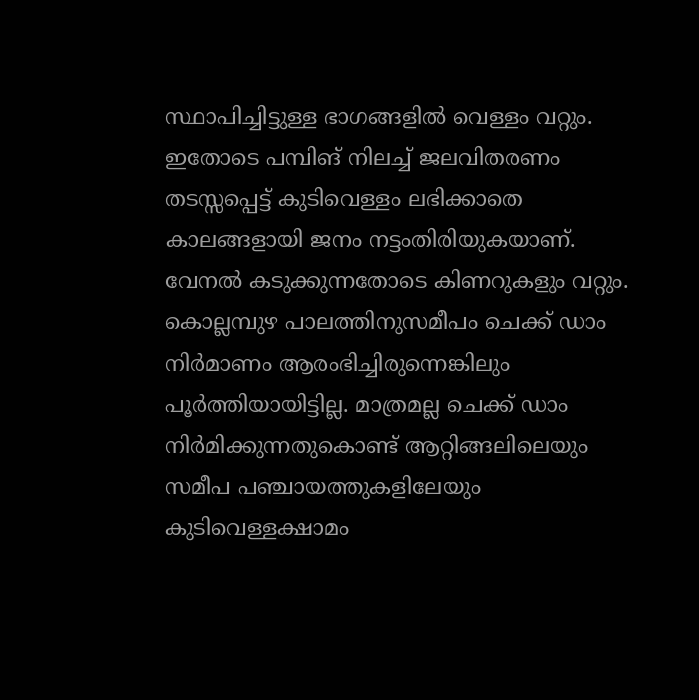സ്ഥാപിച്ചിട്ടുള്ള ഭാഗങ്ങളിൽ വെള്ളം വറ്റും. ഇതോടെ പമ്പിങ് നിലച്ച് ജലവിതരണം തടസ്സപ്പെട്ട് കുടിവെള്ളം ലഭിക്കാതെ കാലങ്ങളായി ജനം നട്ടംതിരിയുകയാണ്. വേനൽ കടുക്കുന്നതോടെ കിണറുകളും വറ്റും. കൊല്ലമ്പുഴ പാലത്തിനുസമീപം ചെക്ക് ഡാം നിർമാണം ആരംഭിച്ചിരുന്നെങ്കിലും പൂർത്തിയായിട്ടില്ല. മാത്രമല്ല ചെക്ക് ഡാം നിർമിക്കുന്നതുകൊണ്ട് ആറ്റിങ്ങലിലെയും സമീപ പഞ്ചായത്തുകളിലേയും കുടിവെള്ളക്ഷാമം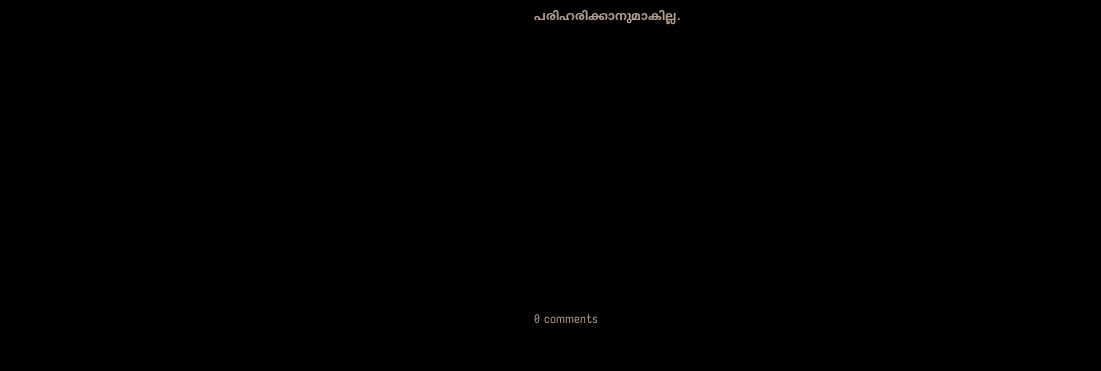പരിഹരിക്കാനുമാകില്ല.










0 comments